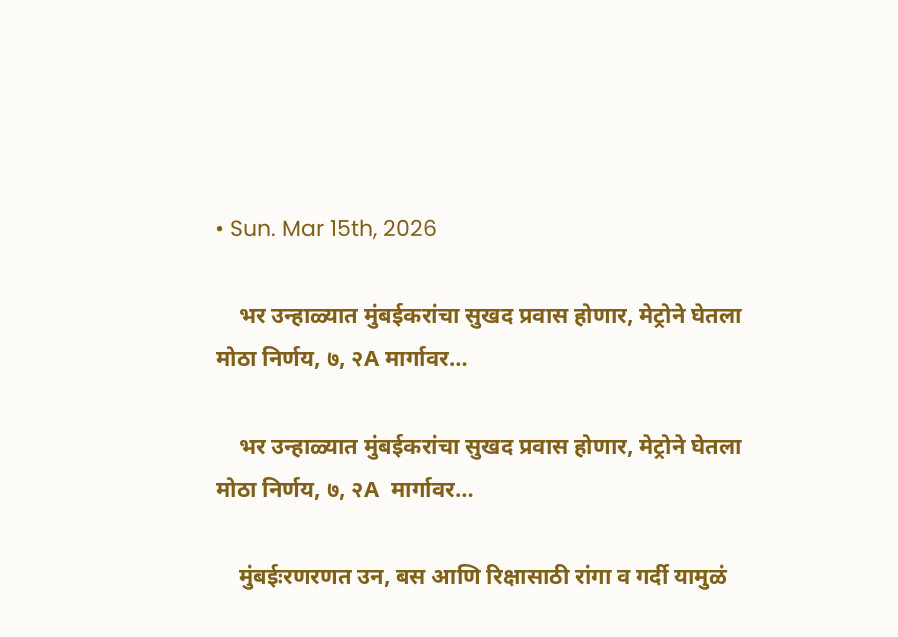• Sun. Mar 15th, 2026

    भर उन्हाळ्यात मुंबईकरांचा सुखद प्रवास होणार, मेट्रोने घेतला मोठा निर्णय, ७, २A मार्गावर…

    भर उन्हाळ्यात मुंबईकरांचा सुखद प्रवास होणार, मेट्रोने घेतला मोठा निर्णय, ७, २A  मार्गावर…

    मुंबईःरणरणत उन, बस आणि रिक्षासाठी रांगा व गर्दी यामुळं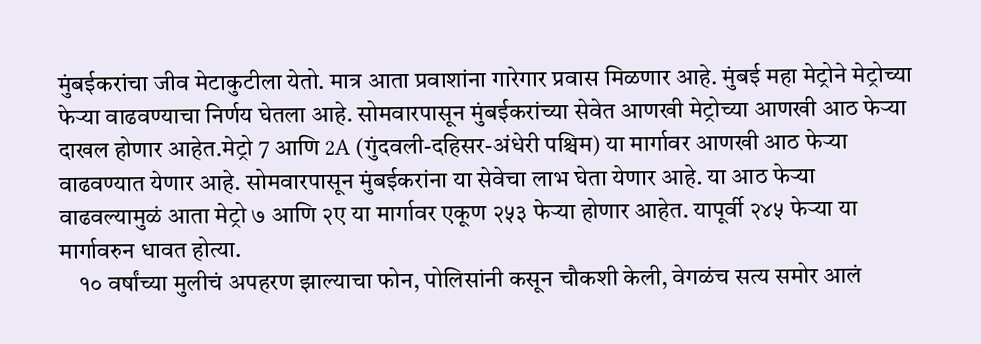मुंबईकरांचा जीव मेटाकुटीला येतो. मात्र आता प्रवाशांना गारेगार प्रवास मिळणार आहे. मुंबई महा मेट्रोने मेट्रोच्या फेऱ्या वाढवण्याचा निर्णय घेतला आहे. सोमवारपासून मुंबईकरांच्या सेवेत आणखी मेट्रोच्या आणखी आठ फेऱ्या दाखल होणार आहेत.मेट्रो 7 आणि 2A (गुंदवली-दहिसर-अंधेरी पश्चिम) या मार्गावर आणखी आठ फेऱ्या वाढवण्यात येणार आहे. सोमवारपासून मुंबईकरांना या सेवेचा लाभ घेता येणार आहे. या आठ फेऱ्या वाढवल्यामुळं आता मेट्रो ७ आणि २ए या मार्गावर एकूण २५३ फेऱ्या होणार आहेत. यापूर्वी २४५ फेऱ्या या मार्गावरुन धावत होत्या.
    १० वर्षांच्या मुलीचं अपहरण झाल्याचा फोन, पोलिसांनी कसून चौकशी केली, वेगळंच सत्य समोर आलं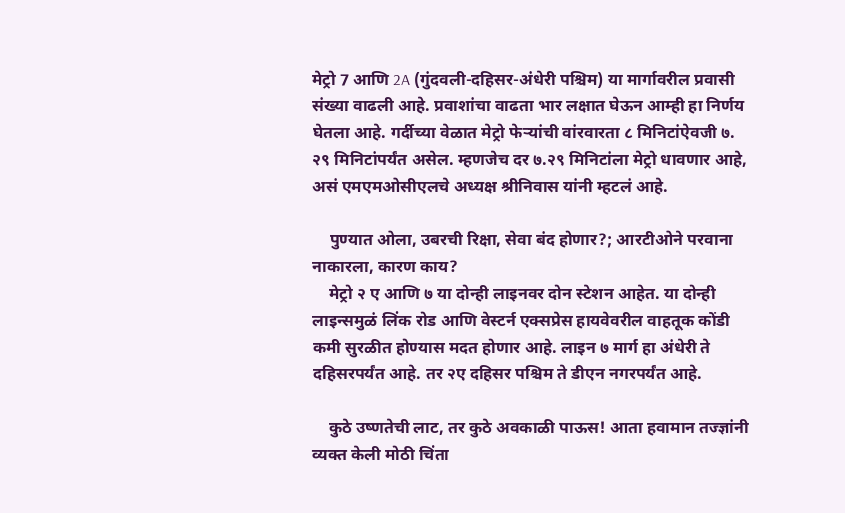मेट्रो 7 आणि 2A (गुंदवली-दहिसर-अंधेरी पश्चिम) या मार्गावरील प्रवासी संख्या वाढली आहे. प्रवाशांचा वाढता भार लक्षात घेऊन आम्ही हा निर्णय घेतला आहे. गर्दीच्या वेळात मेट्रो फेऱ्यांची वांरवारता ८ मिनिटांऐवजी ७. २९ मिनिटांपर्यंत असेल. म्हणजेच दर ७.२९ मिनिटांला मेट्रो धावणार आहे, असं एमएमओसीएलचे अध्यक्ष श्रीनिवास यांनी म्हटलं आहे.

    पुण्यात ओला, उबरची रिक्षा, सेवा बंद होणार?; आरटीओने परवाना नाकारला, कारण काय?
    मेट्रो २ ए आणि ७ या दोन्ही लाइनवर दोन स्टेशन आहेत. या दोन्ही लाइन्समुळं लिंक रोड आणि वेस्टर्न एक्सप्रेस हायवेवरील वाहतूक कोंडी कमी सुरळीत होण्यास मदत होणार आहे. लाइन ७ मार्ग हा अंधेरी ते दहिसरपर्यंत आहे. तर २ए दहिसर पश्चिम ते डीएन नगरपर्यंत आहे.

    कुठे उष्णतेची लाट, तर कुठे अवकाळी पाऊस! आता हवामान तज्ज्ञांनी व्यक्त केली मोठी चिंता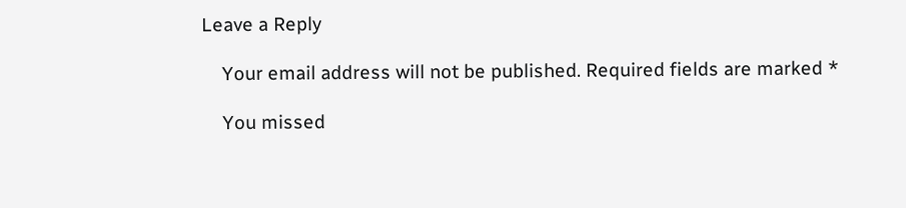Leave a Reply

    Your email address will not be published. Required fields are marked *

    You missed